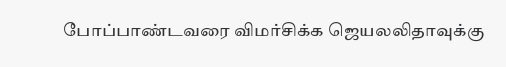போப்பாண்டவரை விமர்சிக்க ஜெயலலிதாவுக்கு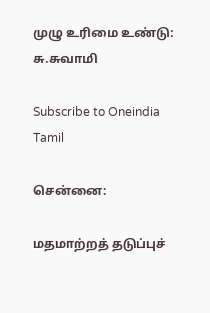முழு உரிமை உண்டு: சு.சுவாமி

Subscribe to Oneindia Tamil

சென்னை:

மதமாற்றத் தடுப்புச்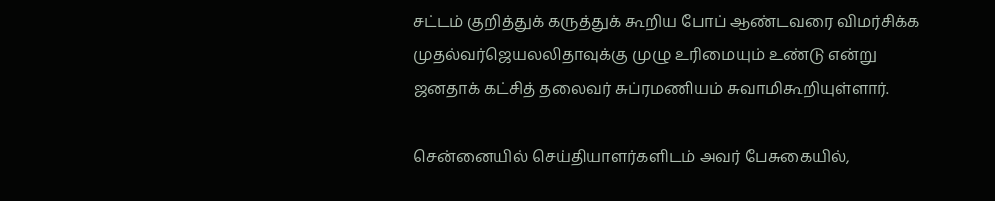சட்டம் குறித்துக் கருத்துக் கூறிய போப் ஆண்டவரை விமர்சிக்க முதல்வர்ஜெயலலிதாவுக்கு முழு உரிமையும் உண்டு என்று ஜனதாக் கட்சித் தலைவர் சுப்ரமணியம் சுவாமிகூறியுள்ளார்.

சென்னையில் செய்தியாளர்களிடம் அவர் பேசுகையில்,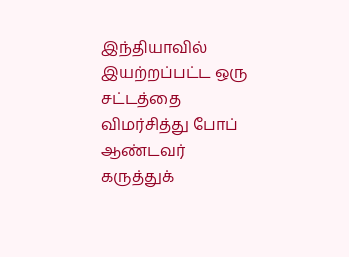இந்தியாவில் இயற்றப்பட்ட ஒரு சட்டத்தை விமர்சித்து போப் ஆண்டவர் கருத்துக்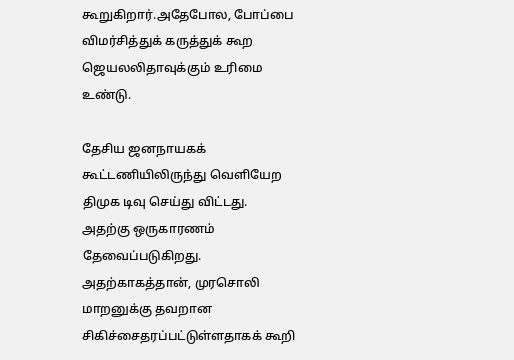கூறுகிறார்.அதேபோல, போப்பை விமர்சித்துக் கருத்துக் கூற ஜெயலலிதாவுக்கும் உரிமை உண்டு.

தேசிய ஜனநாயகக் கூட்டணியிலிருந்து வெளியேற திமுக டிவு செய்து விட்டது. அதற்கு ஒருகாரணம் தேவைப்படுகிறது. அதற்காகத்தான், முரசொலி மாறனுக்கு தவறான சிகிச்சைதரப்பட்டுள்ளதாகக் கூறி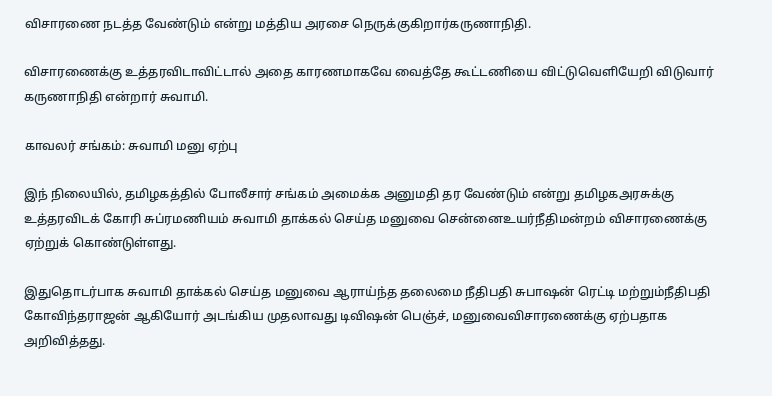விசாரணை நடத்த வேண்டும் என்று மத்திய அரசை நெருக்குகிறார்கருணாநிதி.

விசாரணைக்கு உத்தரவிடாவிட்டால் அதை காரணமாகவே வைத்தே கூட்டணியை விட்டுவெளியேறி விடுவார் கருணாநிதி என்றார் சுவாமி.

காவலர் சங்கம்: சுவாமி மனு ஏற்பு

இந் நிலையில், தமிழகத்தில் போலீசார் சங்கம் அமைக்க அனுமதி தர வேண்டும் என்று தமிழகஅரசுக்கு உத்தரவிடக் கோரி சுப்ரமணியம் சுவாமி தாக்கல் செய்த மனுவை சென்னைஉயர்நீதிமன்றம் விசாரணைக்கு ஏற்றுக் கொண்டுள்ளது.

இதுதொடர்பாக சுவாமி தாக்கல் செய்த மனுவை ஆராய்ந்த தலைமை நீதிபதி சுபாஷன் ரெட்டி மற்றும்நீதிபதி கோவிந்தராஜன் ஆகியோர் அடங்கிய முதலாவது டிவிஷன் பெஞ்ச், மனுவைவிசாரணைக்கு ஏற்பதாக அறிவித்தது.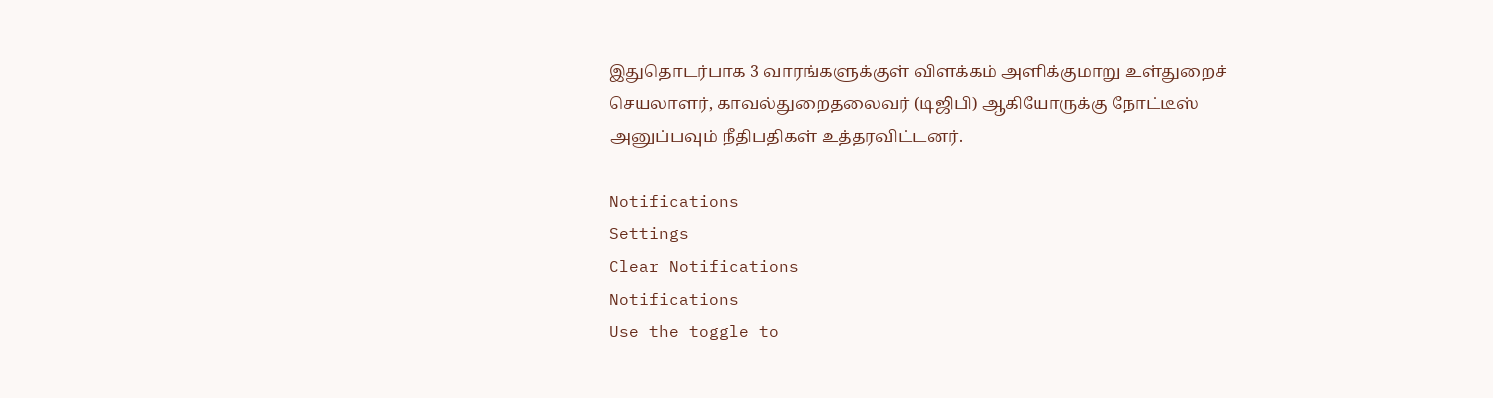இதுதொடர்பாக 3 வாரங்களுக்குள் விளக்கம் அளிக்குமாறு உள்துறைச் செயலாளர், காவல்துறைதலைவர் (டிஜிபி) ஆகியோருக்கு நோட்டீஸ் அனுப்பவும் நீதிபதிகள் உத்தரவிட்டனர்.

Notifications
Settings
Clear Notifications
Notifications
Use the toggle to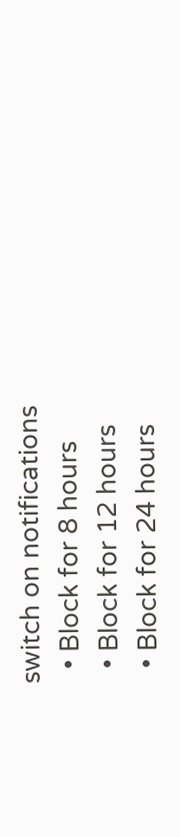switch on notifications
  • Block for 8 hours
  • Block for 12 hours
  • Block for 24 hours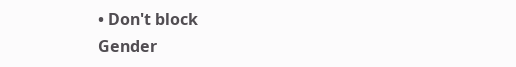• Don't block
Gender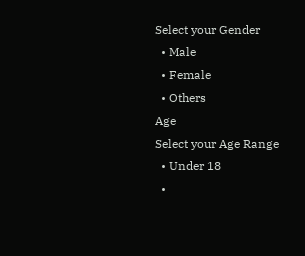Select your Gender
  • Male
  • Female
  • Others
Age
Select your Age Range
  • Under 18
  •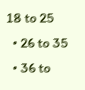18 to 25
  • 26 to 35
  • 36 to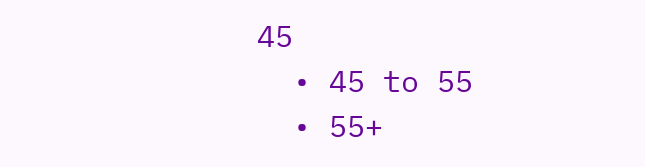45
  • 45 to 55
  • 55+